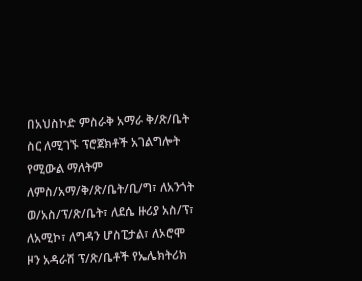በአህስኮድ ምስራቅ አማራ ቅ/ጽ/ቤት ስር ለሚገኙ ፕሮጀክቶች አገልግሎት የሚውል ማለትም ለምስ/አማ/ቅ/ጽ/ቤት/ቢ/ግ፣ ለአንጎት ወ/አስ/ፕ/ጽ/ቤት፣ ለደሴ ዙሪያ አስ/ፕ፣ ለአሚኮ፣ ለግዳን ሆስፒታል፣ ለኦሮሞ ዞን አዳራሽ ፕ/ጽ/ቤቶች የኤሌክትሪክ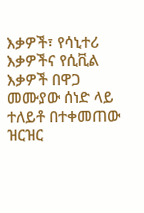እቃዎች፣ የሳኒተሪ እቃዎችና የሲቪል እቃዎች በዋጋ መሙያው ሰነድ ላይ ተለይቶ በተቀመጠው ዝርዝር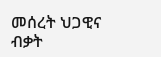መሰረት ህጋዊና ብቃት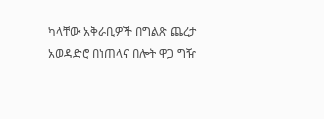ካላቸው አቅራቢዎች በግልጽ ጨረታ አወዳድሮ በነጠላና በሎት ዋጋ ግዥ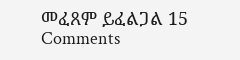መፈጸም ይፈልጋል 15 Comments